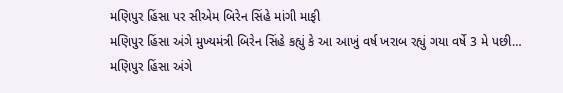મણિપુર હિંસા પર સીએમ બિરેન સિંહે માંગી માફી
મણિપુર હિંસા અંગે મુખ્યમંત્રી બિરેન સિંહે કહ્યું કે આ આખું વર્ષ ખરાબ રહ્યું ગયા વર્ષે 3 મે પછી…
મણિપુર હિંસા અંગે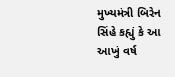મુખ્યમંત્રી બિરેન સિંહે કહ્યું કે આ આખું વર્ષ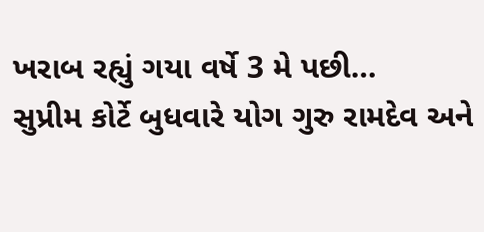ખરાબ રહ્યું ગયા વર્ષે 3 મે પછી…
સુપ્રીમ કોર્ટે બુધવારે યોગ ગુરુ રામદેવ અને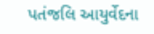પતંજલિ આયુર્વેદના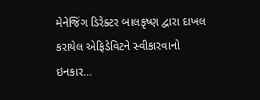મેનેજિંગ ડિરેક્ટર બાલકૃષ્ણ દ્વારા દાખલ કરાયેલ એફિડેવિટને સ્વીકારવાનો ઇનકાર…